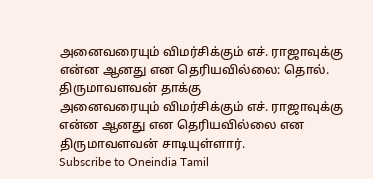அனைவரையும் விமர்சிக்கும் எச். ராஜாவுக்கு என்ன ஆனது என தெரியவில்லை: தொல். திருமாவளவன் தாக்கு
அனைவரையும் விமர்சிக்கும் எச். ராஜாவுக்கு என்ன ஆனது என தெரியவில்லை என திருமாவளவன் சாடியுள்ளார்.
Subscribe to Oneindia Tamil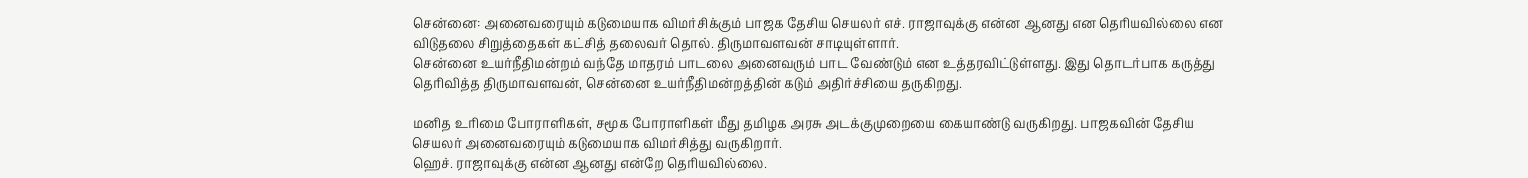சென்னை: அனைவரையும் கடுமையாக விமர்சிக்கும் பாஜக தேசிய செயலர் எச். ராஜாவுக்கு என்ன ஆனது என தெரியவில்லை என விடுதலை சிறுத்தைகள் கட்சித் தலைவர் தொல். திருமாவளவன் சாடியுள்ளார்.
சென்னை உயர்நீதிமன்றம் வந்தே மாதரம் பாடலை அனைவரும் பாட வேண்டும் என உத்தரவிட்டுள்ளது. இது தொடர்பாக கருத்து தெரிவித்த திருமாவளவன், சென்னை உயர்நீதிமன்றத்தின் கடும் அதிர்ச்சியை தருகிறது.

மனித உரிமை போராளிகள், சமூக போராளிகள் மீது தமிழக அரசு அடக்குமுறையை கையாண்டு வருகிறது. பாஜகவின் தேசிய செயலர் அனைவரையும் கடுமையாக விமர்சித்து வருகிறார்.
ஹெச். ராஜாவுக்கு என்ன ஆனது என்றே தெரியவில்லை.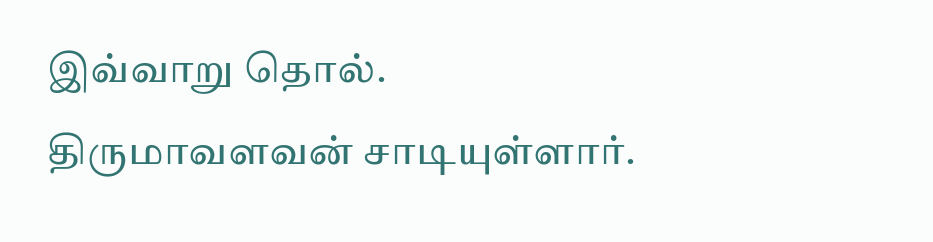இவ்வாறு தொல். திருமாவளவன் சாடியுள்ளார்.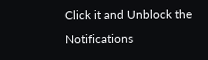Click it and Unblock the Notifications